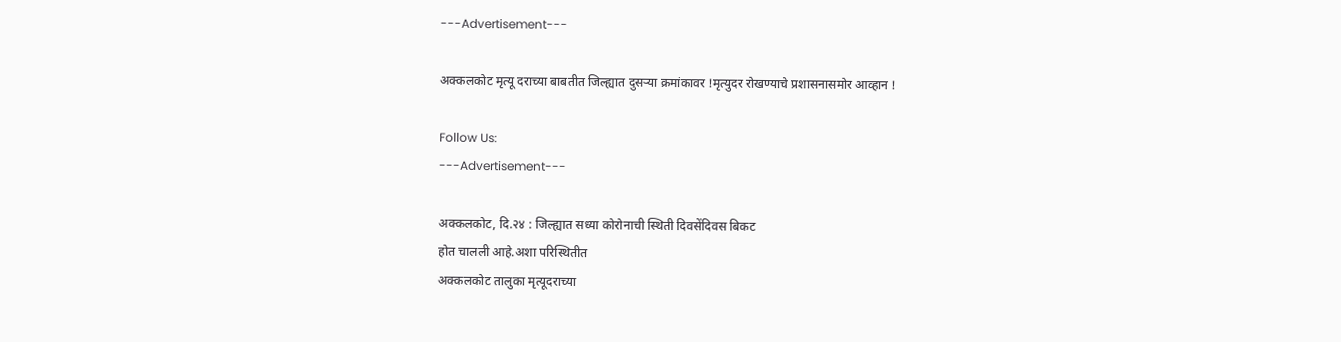---Advertisement---

अक्कलकोट मृत्यू दराच्या बाबतीत जिल्ह्यात दुसऱ्या क्रमांकावर !मृत्युदर रोखण्याचे प्रशासनासमोर आव्हान !

Follow Us:
---Advertisement---

अक्कलकोट, दि.२४ : जिल्ह्यात सध्या कोरोनाची स्थिती दिवसेंदिवस बिकट
होत चालली आहे.अशा परिस्थितीत
अक्कलकोट तालुका मृत्यूदराच्या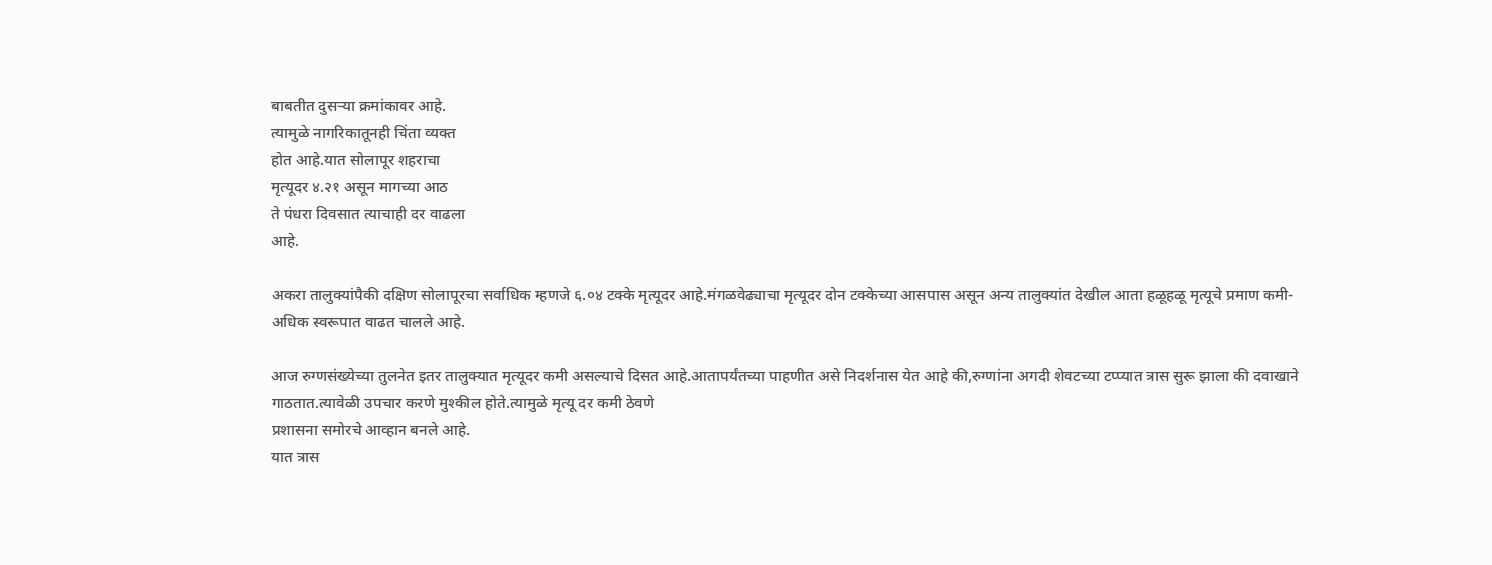बाबतीत दुसऱ्या क्रमांकावर आहे.
त्यामुळे नागरिकातूनही चिंता व्यक्त
होत आहे.यात सोलापूर शहराचा
मृत्यूदर ४.२१ असून मागच्या आठ
ते पंधरा दिवसात त्याचाही दर वाढला
आहे.

अकरा तालुक्‍यांपैकी दक्षिण सोलापूरचा सर्वाधिक म्हणजे ६.०४ टक्‍के मृत्यूदर आहे.मंगळवेढ्याचा मृत्यूदर दोन टक्‍केच्या आसपास असून अन्य तालुक्‍यांत देखील आता हळूहळू मृत्यूचे प्रमाण कमी- अधिक स्वरूपात वाढत चालले आहे.

आज रुग्णसंख्येच्या तुलनेत इतर तालुक्यात मृत्यूदर कमी असल्याचे दिसत आहे.आतापर्यंतच्या पाहणीत असे निदर्शनास येत आहे की,रुग्णांना अगदी शेवटच्या टप्प्यात त्रास सुरू झाला की दवाखाने गाठतात.त्यावेळी उपचार करणे मुश्कील होते.त्यामुळे मृत्यू दर कमी ठेवणे
प्रशासना समोरचे आव्हान बनले आहे.
यात त्रास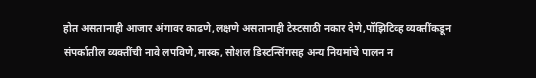होत असतानाही आजार अंगावर काढणे,लक्षणे असतानाही टेस्टसाठी नकार देणे,पॉझिटिव्ह व्यक्‍तींकडून संपर्कातील व्यक्‍तींची नावे लपविणे,मास्क, सोशल डिस्टन्सिंगसह अन्य नियमांचे पालन न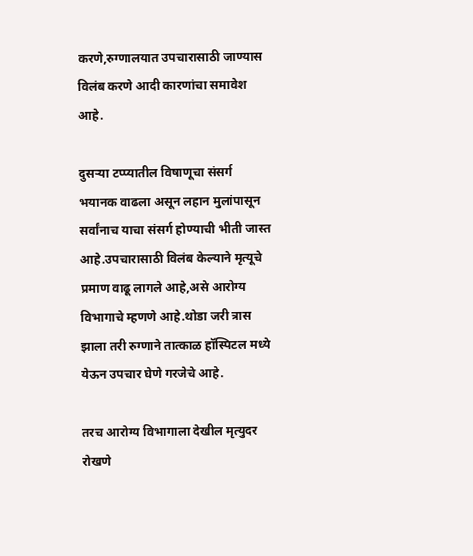करणे,रुग्णालयात उपचारासाठी जाण्यास विलंब करणे आदी कारणांचा समावेश आहे.

दुसऱ्या टप्प्यातील विषाणूचा संसर्ग भयानक वाढला असून लहान मुलांपासून सर्वांनाच याचा संसर्ग होण्याची भीती जास्त आहे.उपचारासाठी विलंब केल्याने मृत्यूचे प्रमाण वाढू लागले आहे,असे आरोग्य विभागाचे म्हणणे आहे.थोडा जरी त्रास झाला तरी रुग्णाने तात्काळ हॉस्पिटल मध्ये येऊन उपचार घेणे गरजेचे आहे.

तरच आरोग्य विभागाला देखील मृत्युदर रोखणे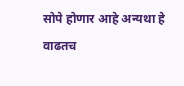सोपे होणार आहे अन्यथा हे वाढतच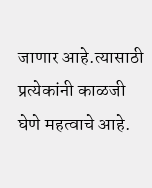जाणार आहे.त्यासाठी प्रत्येकांनी काळजी घेणे महत्वाचे आहे.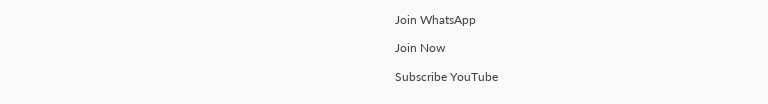Join WhatsApp

Join Now

Subscribe YouTube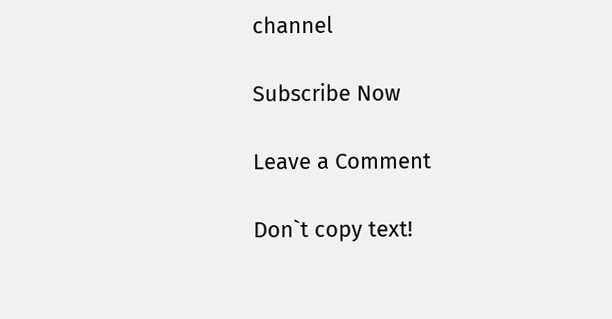channel

Subscribe Now

Leave a Comment

Don`t copy text!